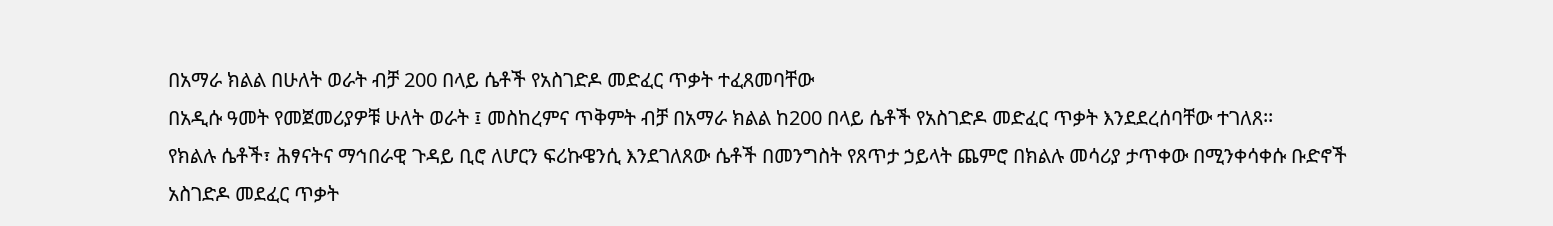በአማራ ክልል በሁለት ወራት ብቻ 200 በላይ ሴቶች የአስገድዶ መድፈር ጥቃት ተፈጸመባቸው
በአዲሱ ዓመት የመጀመሪያዎቹ ሁለት ወራት ፤ መስከረምና ጥቅምት ብቻ በአማራ ክልል ከ200 በላይ ሴቶች የአስገድዶ መድፈር ጥቃት እንደደረሰባቸው ተገለጸ፡፡
የክልሉ ሴቶች፣ ሕፃናትና ማኅበራዊ ጉዳይ ቢሮ ለሆርን ፍሪኩዌንሲ እንደገለጸው ሴቶች በመንግስት የጸጥታ ኃይላት ጨምሮ በክልሉ መሳሪያ ታጥቀው በሚንቀሳቀሱ ቡድኖች አስገድዶ መደፈር ጥቃት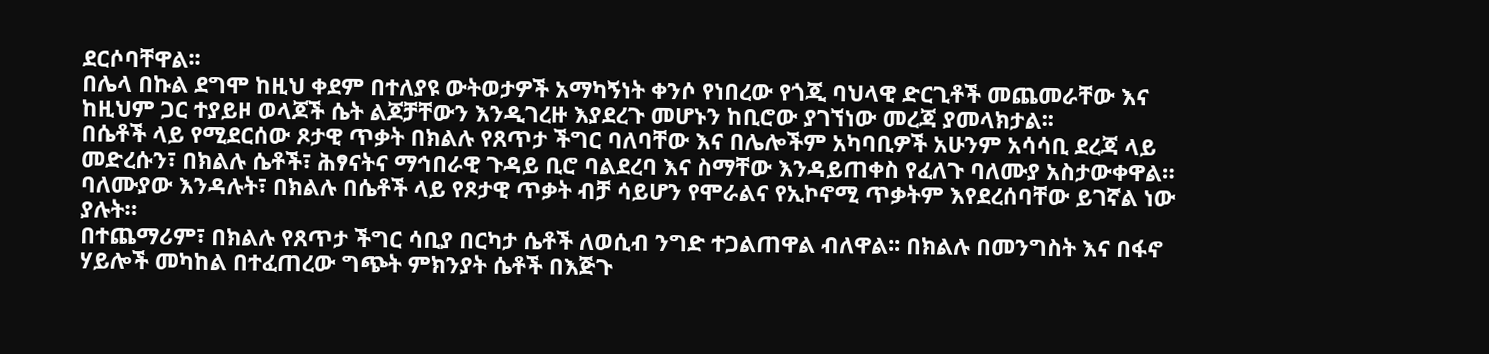ደርሶባቸዋል፡፡
በሌላ በኩል ደግሞ ከዚህ ቀደም በተለያዩ ውትወታዎች አማካኝነት ቀንሶ የነበረው የጎጂ ባህላዊ ድርጊቶች መጨመራቸው እና ከዚህም ጋር ተያይዞ ወላጆች ሴት ልጆቻቸውን እንዲገረዙ እያደረጉ መሆኑን ከቢሮው ያገኘነው መረጃ ያመላክታል፡፡
በሴቶች ላይ የሚደርሰው ጾታዊ ጥቃት በክልሉ የጸጥታ ችግር ባለባቸው እና በሌሎችም አካባቢዎች አሁንም አሳሳቢ ደረጃ ላይ መድረሱን፣ በክልሉ ሴቶች፣ ሕፃናትና ማኅበራዊ ጉዳይ ቢሮ ባልደረባ እና ስማቸው እንዳይጠቀስ የፈለጉ ባለሙያ አስታውቀዋል። ባለሙያው እንዳሉት፣ በክልሉ በሴቶች ላይ የጾታዊ ጥቃት ብቻ ሳይሆን የሞራልና የኢኮኖሚ ጥቃትም እየደረሰባቸው ይገኛል ነው ያሉት።
በተጨማሪም፣ በክልሉ የጸጥታ ችግር ሳቢያ በርካታ ሴቶች ለወሲብ ንግድ ተጋልጠዋል ብለዋል፡፡ በክልሉ በመንግስት እና በፋኖ ሃይሎች መካከል በተፈጠረው ግጭት ምክንያት ሴቶች በእጅጉ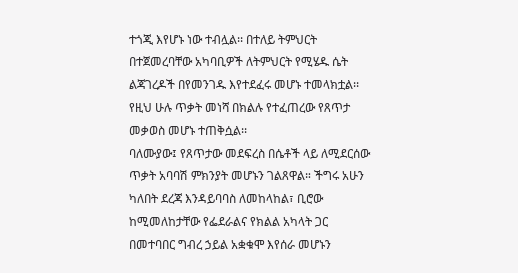ተጎጂ እየሆኑ ነው ተብሏል፡፡ በተለይ ትምህርት በተጀመረባቸው አካባቢዎች ለትምህርት የሚሄዱ ሴት ልጃገረዶች በየመንገዱ እየተደፈሩ መሆኑ ተመላክቷል፡፡
የዚህ ሁሉ ጥቃት መነሻ በክልሉ የተፈጠረው የጸጥታ መቃወስ መሆኑ ተጠቅሷል፡፡
ባለሙያው፤ የጸጥታው መደፍረስ በሴቶች ላይ ለሚደርሰው ጥቃት አባባሽ ምክንያት መሆኑን ገልጸዋል። ችግሩ አሁን ካለበት ደረጃ እንዳይባባስ ለመከላከል፣ ቢሮው ከሚመለከታቸው የፌደራልና የክልል አካላት ጋር በመተባበር ግብረ ኃይል አቋቁሞ እየሰራ መሆኑን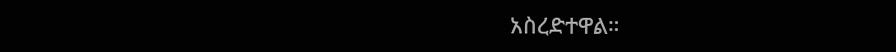አስረድተዋል።